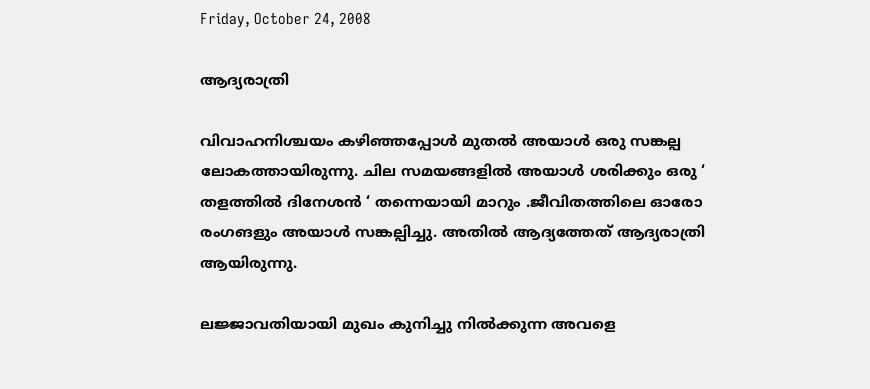Friday, October 24, 2008

ആദ്യരാത്രി

വിവാഹനിശ്ചയം കഴിഞ്ഞപ്പോള്‍ മുതല്‍ അയാള്‍ ഒരു സങ്കല്പ ലോകത്തായിരുന്നു. ചില സമയങ്ങളില്‍ അയാള്‍ ശരിക്കും ഒരു ‘ തളത്തില്‍ ദിനേശന്‍ ‘ തന്നെയായി മാറും .ജീവിതത്തിലെ ഓരോ രംഗങളും അയാള്‍ സങ്കല്പിച്ചു. അതില്‍ ആദ്യത്തേത് ആദ്യരാത്രി ആയിരുന്നു.

ലജ്ജാവതിയായി മുഖം കുനിച്ചു നില്‍ക്കുന്ന അവളെ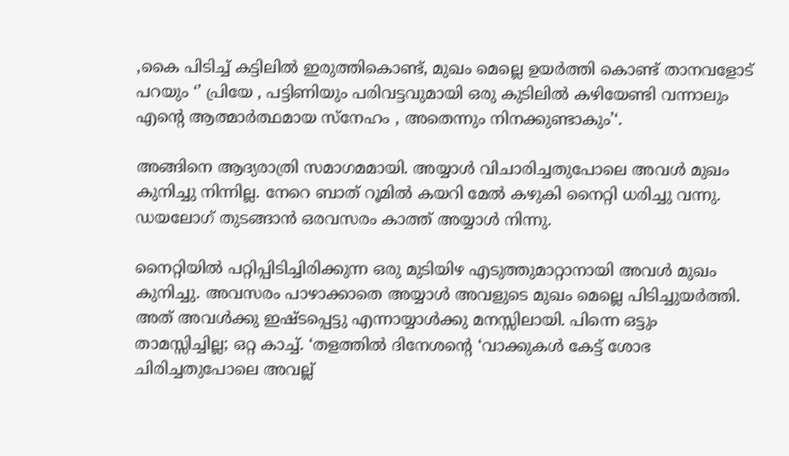,കൈ പിടിച്ച് കട്ടിലില്‍ ഇരുത്തികൊണ്ട്, മുഖം മെല്ലെ ഉയര്‍ത്തി കൊണ്ട് താനവളോട് പറയും ‘’ പ്രിയേ , പട്ടിണിയും പരിവട്ടവുമായി ഒരു കുടിലില്‍ കഴിയേണ്ടി വന്നാലും എന്റെ ആത്മാര്‍ത്ഥമായ സ്നേഹം , അതെന്നും നിനക്കുണ്ടാകും’‘.

അങ്ങിനെ ആദ്യരാത്രി സമാഗമമായി. അയ്യാള്‍ വിചാരിച്ചതുപോലെ അവള്‍ മുഖം കുനിച്ചു നിന്നില്ല. നേറെ ബാത് റൂമില്‍ കയറി മേല്‍ കഴുകി നൈറ്റി ധരിച്ചു വന്നു. ഡയലോഗ് തുടങ്ങാന്‍ ഒരവസരം കാത്ത് അയ്യാള്‍ നിന്നു.

നൈറ്റിയില്‍ പറ്റിപ്പിടിച്ചിരിക്കുന്ന ഒരു മുടിയിഴ എടുത്തുമാറ്റാനായി അവള്‍ മുഖം കുനിച്ചു. അവസരം പാഴാക്കാതെ അയ്യാള്‍ അവളുടെ മുഖം മെല്ലെ പിടിച്ചുയര്‍ത്തി. അത് അവള്‍ക്കു ഇഷ്ടപ്പെട്ടു എന്നായ്യാള്‍ക്കു മനസ്സിലായി. പിന്നെ ഒട്ടും താമസ്സിച്ചില്ല; ഒറ്റ കാച്ച്. ‘തളത്തില്‍ ദിനേശന്റെ ‘വാക്കുകള്‍ കേട്ട് ശോഭ ചിരിച്ചതുപോലെ അവല്ല്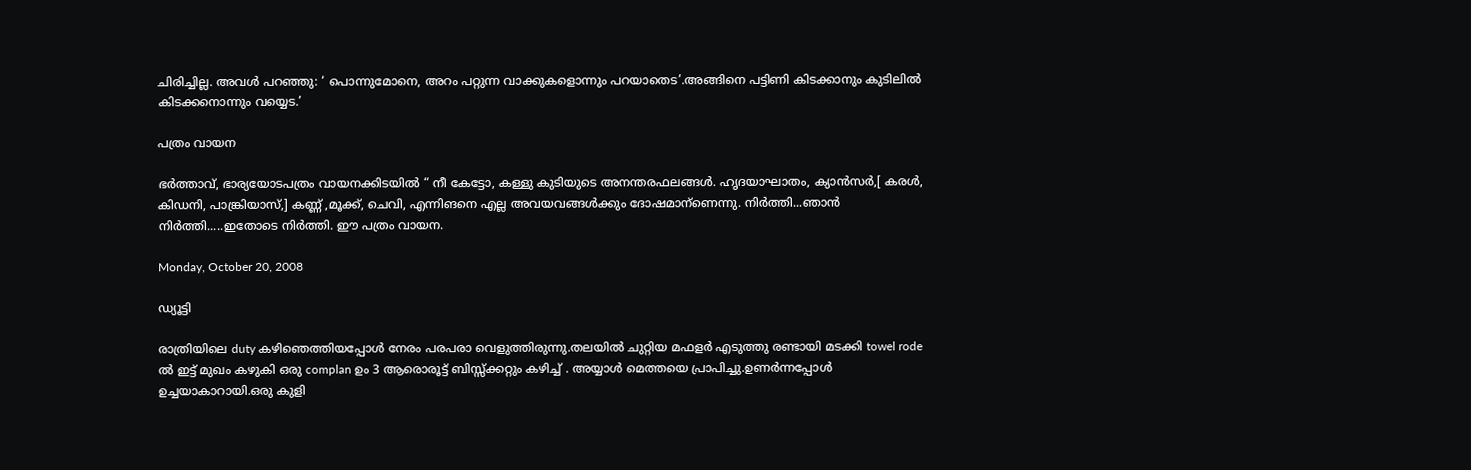ചിരിച്ചില്ല. അവള്‍ പറഞ്ഞു: ‘ പൊന്നുമോനെ, അറം പറ്റുന്ന വാക്കുകളൊന്നും പറയാതെട’.അങ്ങിനെ പട്ടിണി കിടക്കാനും കുടിലില്‍ കിടക്കനൊന്നും വയ്യെട.’

പത്രം വായന

ഭര്‍ത്താവ്, ഭാര്യയോടപത്രം വായനക്കിടയില്‍ “ നീ കേട്ടോ, കള്ളു കുടിയുടെ അനന്തരഫലങ്ങള്‍. ഹൃദയാഘാതം, ക്യാന്‍സര്‍,[ കരള്‍, കിഡനി, പാങ്ക്രിയാസ്,] കണ്ണ് ,മൂക്ക്, ചെവി, എന്നിങനെ എല്ല അവയവങ്ങള്‍ക്കും ദോഷമാന്ണെന്നു. നിര്‍ത്തി...ഞാന്‍ നിര്‍ത്തി.....ഇതോടെ നിര്‍ത്തി. ഈ പത്രം വായന.

Monday, October 20, 2008

ഡ്യൂ‍ട്ടി

രാത്രിയിലെ duty കഴിഞെത്തിയപ്പോള്‍ നേരം പരപരാ വെളുത്തിരുന്നു.തലയില്‍ ചുറ്റിയ മഫളര്‍ എടുത്തു രണ്ടായി മടക്കി towel rode ല്‍ ഇട്ട് മുഖം കഴുകി ഒരു complan ഉം 3 ആരൊരൂട്ട് ബിസ്സ്ക്കറ്റും കഴിച്ച് . അയ്യാള്‍ മെത്തയെ പ്രാപിച്ചു.ഉണര്‍ന്നപ്പോള്‍ ഉച്ചയാകാറായി.ഒരു കുളി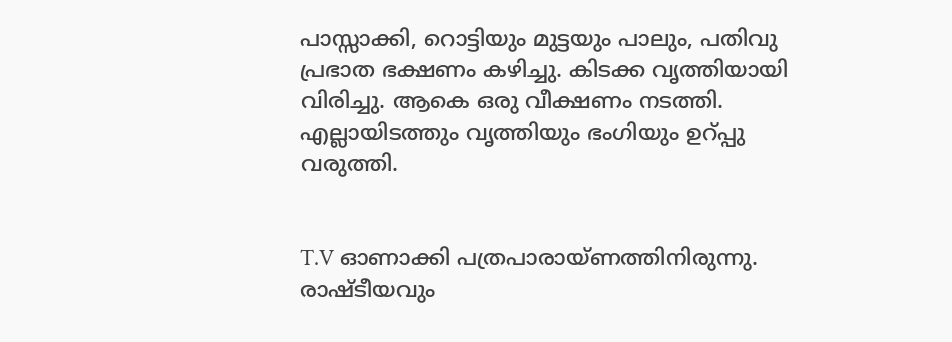പാസ്സാക്കി, റൊട്ടിയും മുട്ടയും പാലും, പതിവു പ്രഭാത ഭക്ഷണം കഴിച്ചു. കിടക്ക വൃത്തിയായി വിരിച്ചു. ആകെ ഒരു വീക്ഷണം നടത്തി. എല്ലായിടത്തും വൃത്തിയും ഭംഗിയും ഉറ്പ്പു വരുത്തി.


T.V ഓണാക്കി പത്രപാരായ്ണത്തിനിരുന്നു. രാഷ്ടീയവും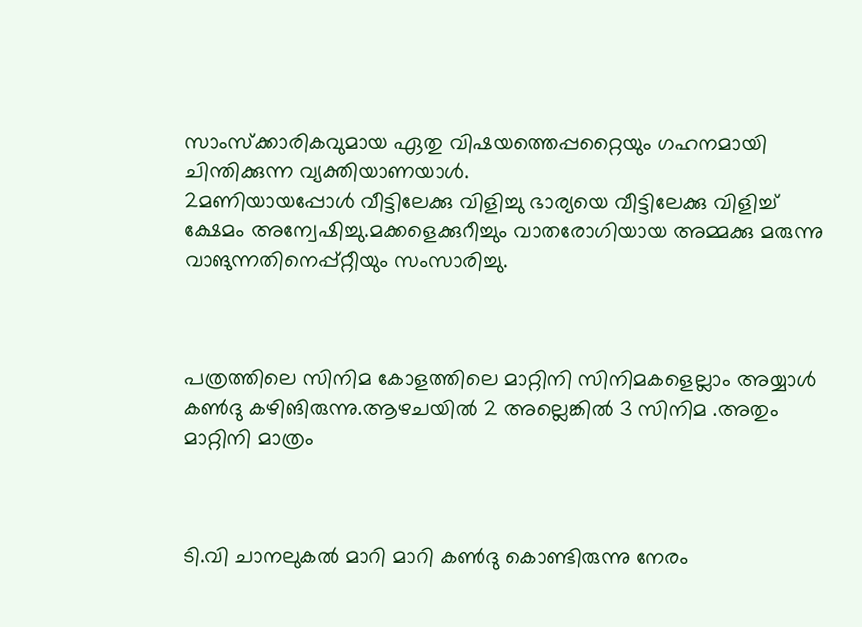സാംസ്ക്കാരികവുമായ ഏതു വിഷയത്തെപ്പറ്റൈയും ഗഹനമായി ചിന്തിക്കുന്ന വ്യക്തിയാണയാള്‍.
2മണിയായപ്പോള്‍ വീട്ടിലേക്കു വിളിച്ചു ഭാര്യയെ വീട്ടിലേക്കു വിളിച്ച് ക്ഷേമം അന്വേഷിച്ചു.മക്കളെക്കുറീച്ചും വാതരോഗിയായ അമ്മക്കു മരുന്നു വാങുന്നതിനെപ്പ്റ്റീയും സംസാരിച്ചു.



പത്രത്തിലെ സിനിമ കോളത്തിലെ മാറ്റിനി സിനിമകളെല്ലാം അയ്യാള്‍ കണ്‍ദു കഴിങിരുന്നു.ആഴചയില്‍ 2 അല്ലെങ്കില്‍ 3 സിനിമ .അതും മാറ്റിനി മാത്രം



ടി.വി ചാനലുകല്‍ മാറി മാറി കണ്‍ദു കൊണ്ടിരുന്നു നേരം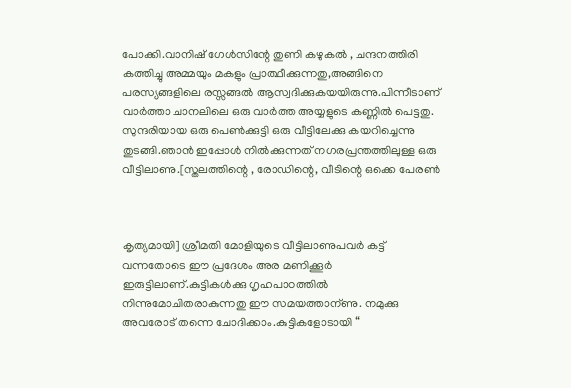പോക്കി.വാനിഷ് ഗേള്‍സിന്റേ തുണി കഴുകല്‍ , ചന്ദനത്തിരി കത്തിച്ചു അമ്മയും മകളും പ്രാത്ഥീക്കുന്നതു,അങ്ങിനെ പരസ്യങ്ങളിലെ രസ്സങ്ങല്‍ ആസ്വദിക്കുകയയിരുന്നു.പിന്നീടാണ് വാര്‍ത്താ ചാനലിലെ ഒരു വാര്‍ത്ത അയ്യളുടെ കണ്ണില്‍ പെട്ടതു. സുന്ദരിയായ ഒരു പെണ്‍ക്കുട്ടി ഒരു വീട്ടിലേക്കു കയറിച്ചെന്നു തുടങ്ങി.ഞാന്‍ ഇപ്പോള്‍ നില്‍ക്കുന്നത് നഗരപ്രന്തത്തിലുള്ള ഒരു വീട്ടിലാണു.[സ്തലത്തിന്റെ , രോഡിന്റെ, വീടിന്റെ ഒക്കെ പേരണ്‍



കൃത്യമായി] ശ്രീമതി മോളിയുടെ വീട്ടിലാണുപവര്‍ കട്ട് വന്നതോടെ ഈ പ്രദേശം അര മണിക്കൂര്‍ ഇരുട്ടിലാണ്.കുട്ടികള്‍ക്കു ഗൃഹപാഠത്തില്‍ നിന്നുമോചിതരാകുന്നതു ഈ സമയത്താന്ണു. നമുക്കു അവരോട് തന്നെ ചോദിക്കാം.കുട്ടികളോടായി “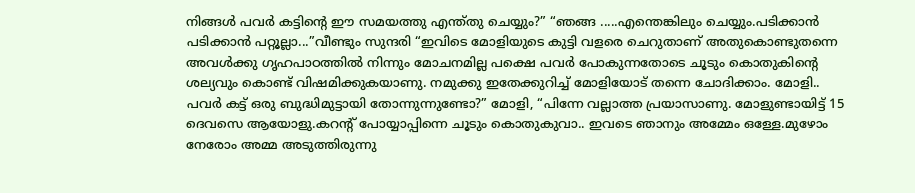നിങ്ങള്‍ പവര്‍ കട്ടിന്റെ ഈ സമയത്തു എന്ത്തു ചെയ്യും?” “ഞങ്ങ .....എന്തെങ്കിലും ചെയ്യും.പടിക്കാന്‍ പടിക്കാ‍ന്‍ പറ്റൂല്ലാ...”വീണ്ടും സുന്ദരി “ഇവിടെ മോളിയുടെ കുട്ടി വളരെ ചെറുതാണ് അതുകൊണ്ടുതന്നെ അവള്‍ക്കു ഗൃഹപാഠത്തില്‍ നിന്നും മോചനമില്ല പക്ഷെ പവര്‍ പോകുന്നതോടെ ചൂടും കൊതുകിന്റെ ശല്യവും കൊണ്ട് വിഷമിക്കുകയാണു. നമുക്കു ഇതേക്കുറിച്ച് മോളിയോട് തന്നെ ചോദിക്കാം. മോളി.. പവര്‍ കട്ട് ഒരു ബുദ്ധിമുട്ടായി തോന്നുന്നുണ്ടോ?” മോളി, “പിന്നേ വല്ലാത്ത പ്രയാസാണു. മോളുണ്ടായിട്ട് 15 ദെവസെ ആയോളു.കറന്റ് പോയ്യാപ്പിന്നെ ചൂടും കൊതുകുവാ.. ഇവടെ ഞാനും അമ്മേം ഒള്ളേ.മുഴോം നേരോം അമ്മ അടുത്തിരുന്നു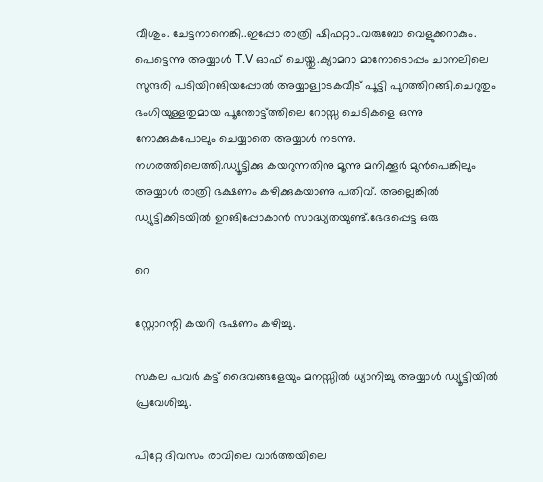വീശും. ചേട്ടനാനെങ്കി..ഇപ്പോ രാത്രി ഷിഫറ്റാ..വരുബോ വെളുക്കറാകും.
പെട്ടെന്നു അയ്യാള്‍ T.V ഓഫ് ചെയ്തു.ക്യാമറാ മാനോടൊപ്പം ചാനലിലെ സുന്ദരി പടിയിറങിയപ്പോല്‍ അയ്യാള്വാടകവീട് പൂട്ടി പുറത്തിറങ്ങി.ചെറുതും ഭംഗിയുള്ളതുമായ പൂന്തോട്ട്ത്തിലെ റോസ്സ ചെടികളെ ഒന്നു നോക്കുകപോലും ചെയ്യാതെ അയ്യാള്‍ നടന്നു.
നഗരത്തിലെത്തി.ഡ്യൂട്ടിക്കു കയറുന്നതിനു മൂന്നു മനിക്കൂര്‍ മുന്‍പെങ്കിലും അയ്യാള്‍ രാത്രി ഭക്ഷണം കഴിക്കുകയാണു പതിവ്. അല്ലെങ്കില്‍ ഡ്യുട്ടിക്കിടയില്‍ ഉറങിപ്പോകാന്‍ സാദ്ധ്യതയുണ്ട്.ഭേദപ്പെട്ട ഒരു

റെ

സ്റ്റോറന്റി കയറി ഭഷണം കഴിച്ചു.

സകല പവര്‍ കട്ട് ദൈവങ്ങളേയും മനസ്സില്‍ ധ്യാനിച്ചു അയ്യാള്‍ ഡ്യൂട്ടിയില്‍ പ്രവേശിച്ചു.

പിറ്റേ ദിവസം രാവിലെ വാര്‍ത്തയിലെ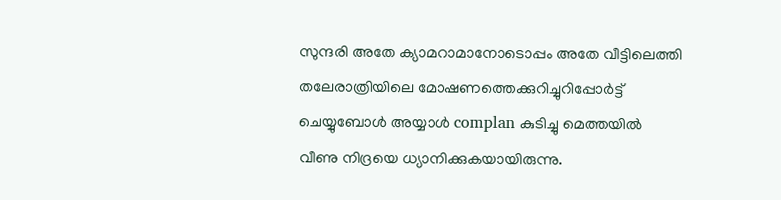സുന്ദരി അതേ ക്യാമറാമാനോടൊപ്പം അതേ വീട്ടിലെത്തി തലേരാത്രിയിലെ മോഷണത്തെക്കുറിച്ചുറിപ്പോര്‍ട്ട് ചെയ്യുബോള്‍ അയ്യാള്‍ complan കുടിച്ചു മെത്തയില്‍ വീണു നിദ്രയെ ധ്യാനിക്കുകയായിരുന്നു.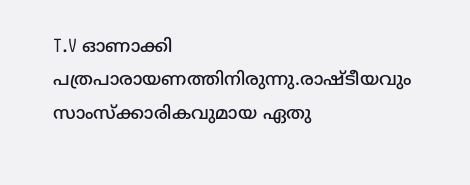T.V ഓണാക്കി പത്രപാരായണത്തിനിരുന്നു.രാഷ്ടീയവും സാംസ്ക്കാരികവുമായ ഏതു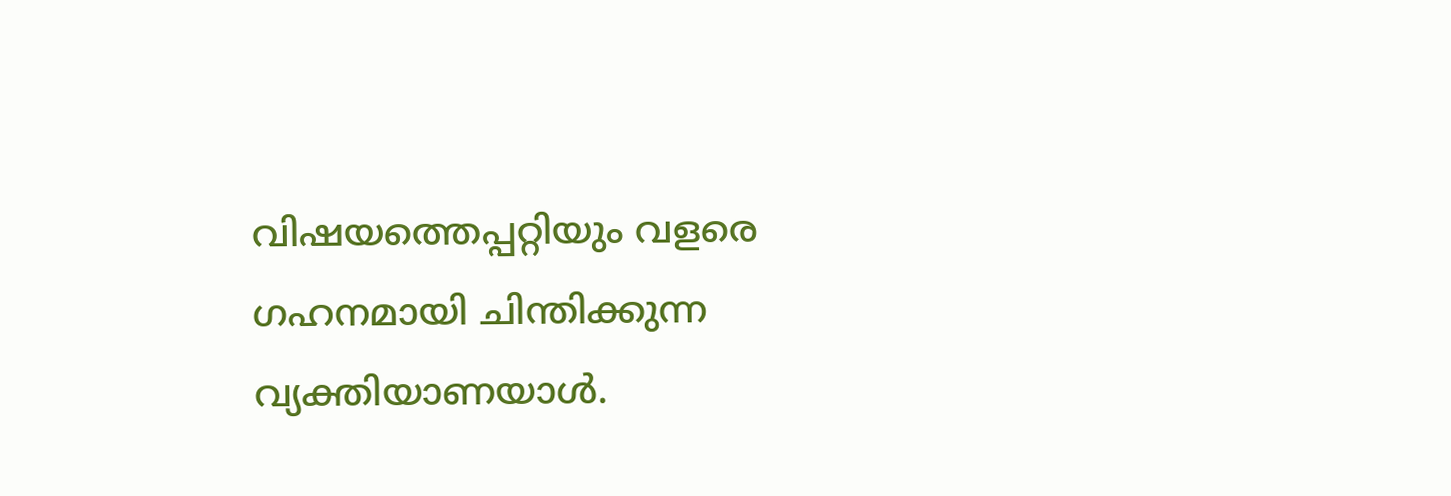വിഷയത്തെപ്പറ്റിയും വളരെ ഗഹനമായി ചിന്തിക്കുന്ന വ്യക്തിയാണയാള്‍.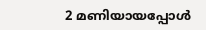2 മണിയായപ്പോള്‍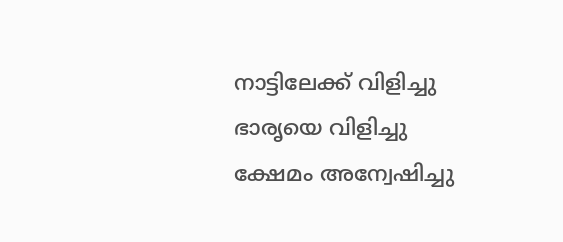നാട്ടിലേക്ക് വിളിച്ചു ഭാരൃയെ വിളിച്ചു ക്ഷേമം അന്വേഷിച്ചു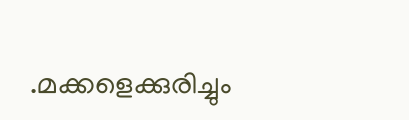.മക്കളെക്കുരിച്ചും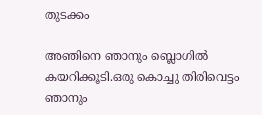തുടക്കം

അഞിനെ ഞാനും ബ്ലൊഗില്‍ കയറിക്കൂടി.ഒരു കൊച്ചു തിരിവെട്ടം ഞാനും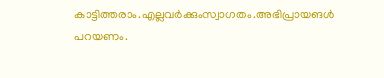കാട്ടിത്തരാം.എല്ലവര്‍ക്കുംസ്വാഗതം.അഭിപ്രായങള്‍ പറയണം.